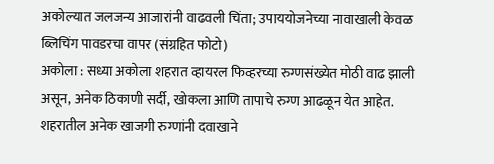अकोल्यात जलजन्य आजारांनी वाढवली चिंता; उपाययोजनेच्या नावाखाली केवळ ब्लिचिंग पावडरचा वापर (संग्रहित फोटो)
अकोला : सध्या अकोला शहरात व्हायरल फिव्हरच्या रुग्णसंख्येत मोठी वाढ झाली असून, अनेक ठिकाणी सर्दी, खोकला आणि तापाचे रुग्ण आढळून येत आहेत. शहरातील अनेक खाजगी रुग्णांनी दवाखाने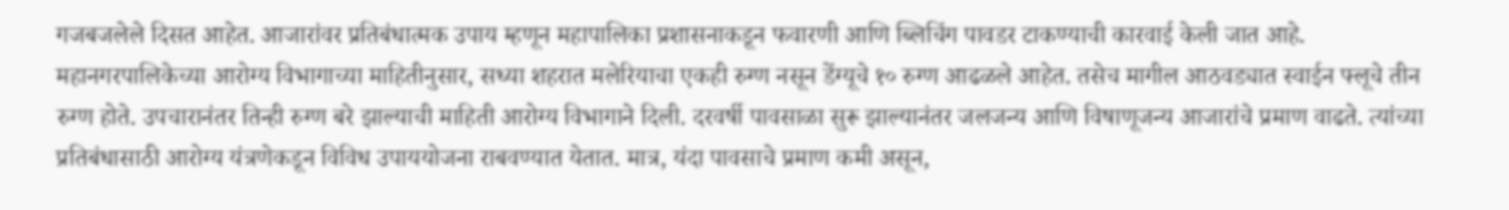गजबजलेले दिसत आहेत. आजारांवर प्रतिबंधात्मक उपाय म्हणून महापालिका प्रशासनाकडून फवारणी आणि ब्लिचिंग पावडर टाकण्याची कारवाई केली जात आहे.
महानगरपालिकेच्या आरोग्य विभागाच्या माहितीनुसार, सध्या शहरात मलेरियाचा एकही रुग्ण नसून डेंग्यूचे १० रुग्ण आढळले आहेत. तसेच मागील आठवड्यात स्वाईन फ्लूचे तीन रुग्ण होते. उपचारानंतर तिन्ही रुग्ण बरे झाल्याची माहिती आरोग्य विभागाने दिली. दरवर्षी पावसाळा सुरू झाल्यानंतर जलजन्य आणि विषाणूजन्य आजारांचे प्रमाण वाढते. त्यांच्या प्रतिबंधासाठी आरोग्य यंत्रणेकडून विविध उपाययोजना राबवण्यात येतात. मात्र, यंदा पावसाचे प्रमाण कमी असून,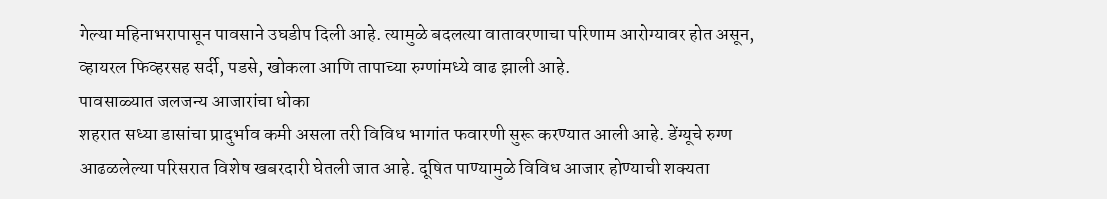गेल्या महिनाभरापासून पावसाने उघडीप दिली आहे. त्यामुळे बदलत्या वातावरणाचा परिणाम आरोग्यावर होत असून, व्हायरल फिव्हरसह सर्दी, पडसे, खोकला आणि तापाच्या रुग्णांमध्ये वाढ झाली आहे.
पावसाळ्यात जलजन्य आजारांचा धोका
शहरात सध्या डासांचा प्रादुर्भाव कमी असला तरी विविध भागांत फवारणी सुरू करण्यात आली आहे. डेंग्यूचे रुग्ण आढळलेल्या परिसरात विशेष खबरदारी घेतली जात आहे. दूषित पाण्यामुळे विविध आजार होण्याची शक्यता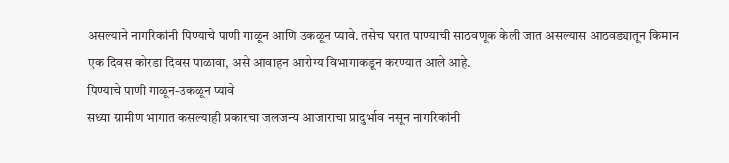असल्याने नागरिकांनी पिण्याचे पाणी गाळून आणि उकळून प्यावे. तसेच घरात पाण्याची साठवणूक केली जात असल्यास आठवड्यातून किमान एक दिवस कोरडा दिवस पाळावा, असे आवाहन आरोग्य विभागाकडून करण्यात आले आहे.
पिण्याचे पाणी गाळून-उकळून प्यावे
सध्या ग्रामीण भागात कसल्याही प्रकारचा जलजन्य आजाराचा प्रादुर्भाव नसून नागरिकांनी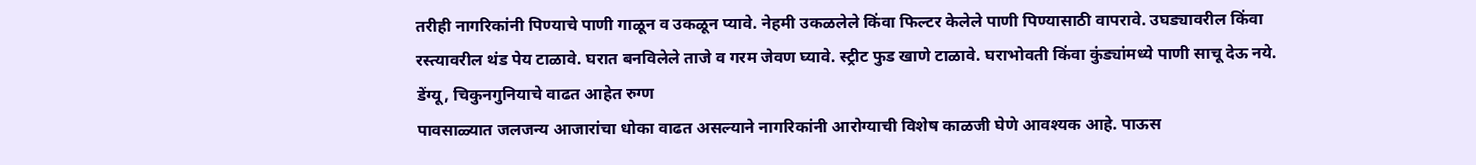तरीही नागरिकांनी पिण्याचे पाणी गाळून व उकळून प्यावे. नेहमी उकळलेले किंवा फिल्टर केलेले पाणी पिण्यासाठी वापरावे. उघड्यावरील किंवा रस्त्यावरील थंड पेय टाळावे. घरात बनविलेले ताजे व गरम जेवण घ्यावे. स्ट्रीट फुड खाणे टाळावे. घराभोवती किंवा कुंड्यांमध्ये पाणी साचू देऊ नये.
डेंग्यू, चिकुनगुनियाचे वाढत आहेत रुग्ण
पावसाळ्यात जलजन्य आजारांचा धोका वाढत असल्याने नागरिकांनी आरोग्याची विशेष काळजी घेणे आवश्यक आहे. पाऊस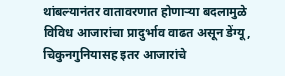थांबल्यानंतर वातावरणात होणाऱ्या बदलामुळे विविध आजारांचा प्रादुर्भाव वाढत असून डेंग्यू, चिकुनगुनियासह इतर आजारांचे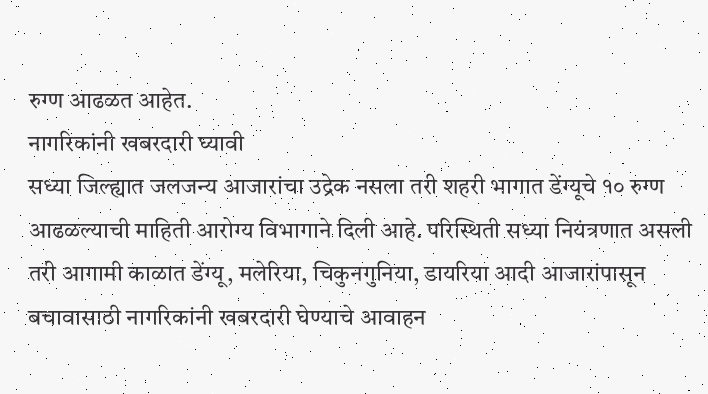रुग्ण आढळत आहेत.
नागरिकांनी खबरदारी घ्यावी
सध्या जिल्ह्यात जलजन्य आजारांचा उद्रेक नसला तरी शहरी भागात डेंग्यूचे १० रुग्ण आढळल्याची माहिती आरोग्य विभागाने दिली आहे. परिस्थिती सध्या नियंत्रणात असली तरी आगामी काळात डेंग्यू, मलेरिया, चिकुनगुनिया, डायरिया आदी आजारांपासून बचावासाठी नागरिकांनी खबरदारी घेण्याचे आवाहन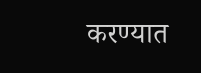करण्यात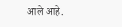आले आहे.